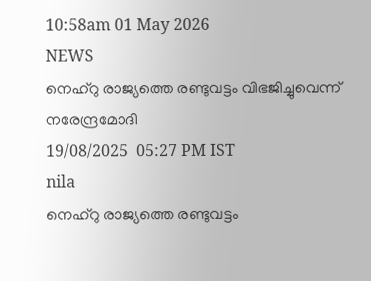10:58am 01 May 2026
NEWS
നെഹ്‌റു രാജ്യത്തെ രണ്ടുവട്ടം വിഭജിച്ചുവെന്ന് നരേന്ദ്രമോദി
19/08/2025  05:27 PM IST
nila
നെഹ്‌റു രാജ്യത്തെ രണ്ടുവട്ടം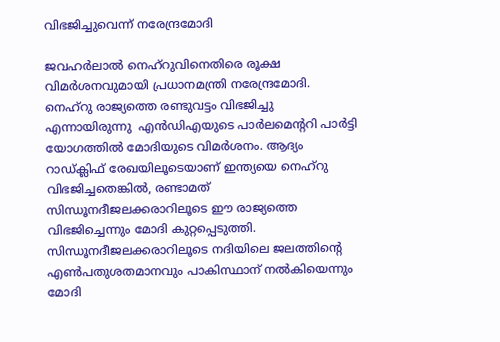വിഭജിച്ചുവെന്ന് നരേന്ദ്രമോദി

ജവഹർലാൽ നെഹ്റുവിനെതിരെ രൂക്ഷ വിമർശനവുമായി പ്രധാനമന്ത്രി നരേന്ദ്രമോദി. നെഹ്‌റു രാജ്യത്തെ രണ്ടുവട്ടം വിഭജിച്ചു എന്നായിരുന്നു  എൻഡിഎയുടെ പാർലമെന്ററി പാർട്ടി യോഗത്തിൽ മോദിയുടെ വിമർശനം. ആദ്യം റാഡ്ക്ലിഫ് രേഖയിലൂടെയാണ് ഇന്ത്യയെ നെഹ്റു വിഭജിച്ചതെങ്കിൽ, രണ്ടാമത് സിന്ധൂനദീജലക്കരാറിലൂടെ ഈ രാജ്യത്തെ വിഭജിച്ചെന്നും മോദി കുറ്റപ്പെടുത്തി. സിന്ധൂനദീജലക്കരാറിലൂടെ നദിയിലെ ജലത്തിന്റെ എൺപതുശതമാനവും പാകിസ്ഥാന് നൽകിയെന്നും മോദി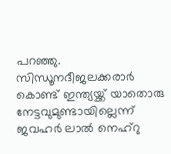പറഞ്ഞു.  സിന്ധൂനദീജലക്കരാർ കൊണ്ട് ഇന്ത്യയ്ക്ക് യാതൊരു നേട്ടവുമുണ്ടായില്ലെന്ന് ജവഹർ ലാൽ നെഹ്‌റു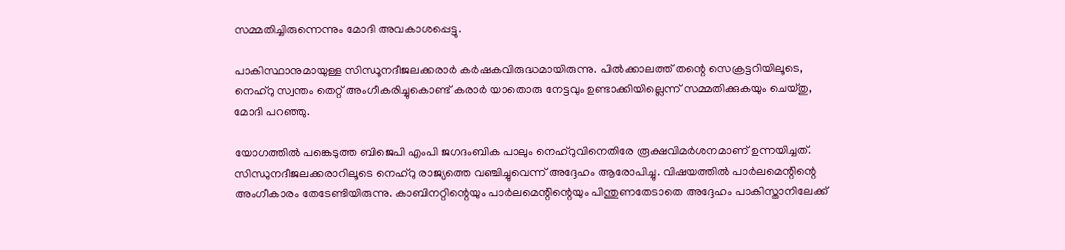സമ്മതിച്ചിരുന്നെന്നും മോദി അവകാശപ്പെട്ടു.

പാകിസ്ഥാനുമായുള്ള സിന്ധൂനദീജലക്കരാർ കർഷകവിരുദ്ധമായിരുന്നു. പിൽക്കാലത്ത് തന്റെ സെക്രട്ടറിയിലൂടെ, നെഹ്‌റു സ്വന്തം തെറ്റ് അംഗീകരിച്ചുകൊണ്ട് കരാർ യാതൊരു നേട്ടവും ഉണ്ടാക്കിയില്ലെന്ന് സമ്മതിക്കുകയും ചെയ്തു, മോദി പറഞ്ഞു.

യോഗത്തിൽ പങ്കെടുത്ത ബിജെപി എംപി ജഗദംബിക പാലും നെഹ്‌റുവിനെതിരേ രൂക്ഷവിമർശനമാണ് ഉന്നയിച്ചത്. സിന്ധുനദീജലക്കരാറിലൂടെ നെഹ്‌റു രാജ്യത്തെ വഞ്ചിച്ചുവെന്ന് അദ്ദേഹം ആരോപിച്ചു. വിഷയത്തിൽ പാർലമെന്റിന്റെ അംഗീകാരം തേടേണ്ടിയിരുന്നു. കാബിനറ്റിന്റെയും പാർലമെന്റിന്റെയും പിന്തുണതേടാതെ അദ്ദേഹം പാകിസ്താനിലേക്ക്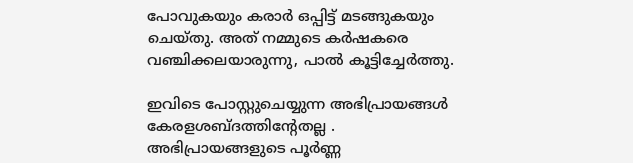പോവുകയും കരാർ ഒപ്പിട്ട് മടങ്ങുകയും ചെയ്തു. അത് നമ്മുടെ കർഷകരെ വഞ്ചിക്കലയാരുന്നു, പാൽ കൂട്ടിച്ചേർത്തു.

ഇവിടെ പോസ്റ്റുചെയ്യുന്ന അഭിപ്രായങ്ങള്‍ കേരളശബ്‌ദത്തിന്റേതല്ല . അഭിപ്രായങ്ങളുടെ പൂര്‍ണ്ണ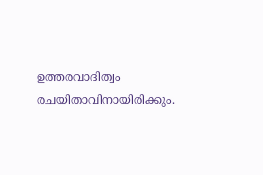ഉത്തരവാദിത്വം രചയിതാവിനായിരിക്കും.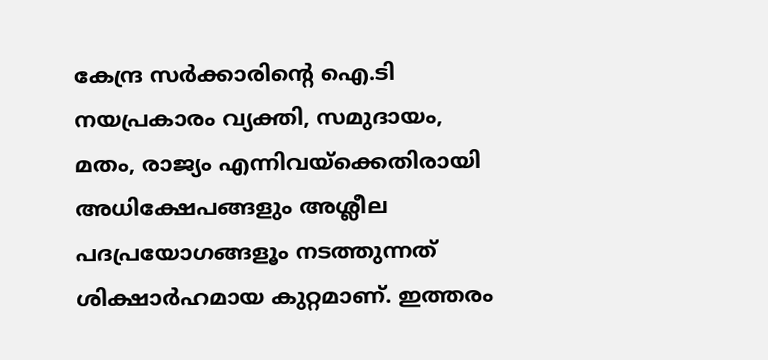കേന്ദ്ര സർക്കാരിന്റെ ഐ.ടി നയപ്രകാരം വ്യക്തി, സമുദായം, മതം, രാജ്യം എന്നിവയ്ക്കെതിരായി അധിക്ഷേപങ്ങളും അശ്ലീല പദപ്രയോഗങ്ങളൂം നടത്തുന്നത് ശിക്ഷാര്‍ഹമായ കുറ്റമാണ്. ഇത്തരം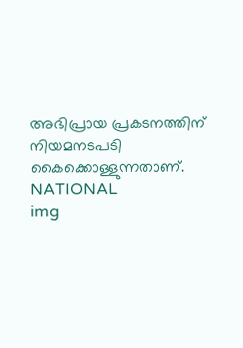അഭിപ്രായ പ്രകടനത്തിന് നിയമനടപടി കൈക്കൊള്ളുന്നതാണ്.
NATIONAL
img